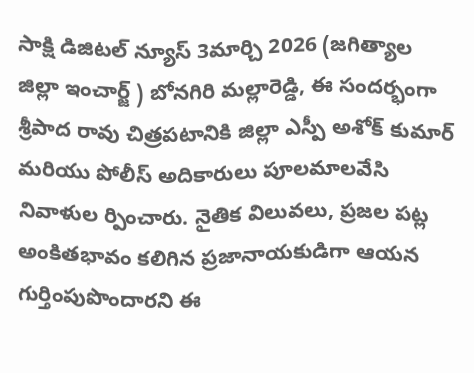సాక్షి డిజిటల్ న్యూస్ 3మార్చి 2026 (జగిత్యాల జిల్లా ఇంచార్జ్ ) బోనగిరి మల్లారెడ్డి, ఈ సందర్భంగా శ్రీపాద రావు చిత్రపటానికి జిల్లా ఎస్పీ అశోక్ కుమార్ మరియు పోలీస్ అదికారులు పూలమాలవేసి నివాళుల ర్పించారు. నైతిక విలువలు, ప్రజల పట్ల అంకితభావం కలిగిన ప్రజానాయకుడిగా ఆయన గుర్తింపుపొందారని ఈ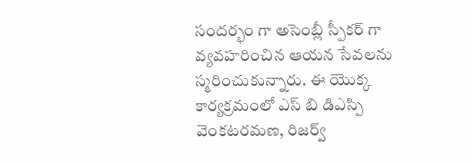సందర్భం గా అసెంబ్లీ స్పీకర్ గా వ్యవహరించిన ఆయన సేవలను స్మరించుకున్నారు. ఈ యొక్క కార్యక్రమంలో ఎస్ బి డిఎస్పి వెంకటరమణ, రిజర్వ్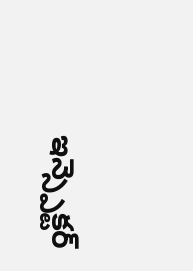ఇన్స్పెక్టర్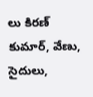లు కిరణ్ కుమార్, వేణు, సైదులు,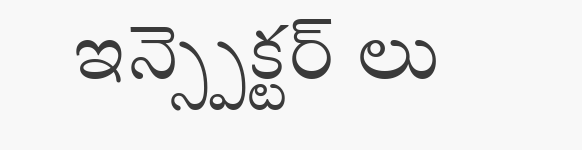ఇన్స్పెక్టర్ లు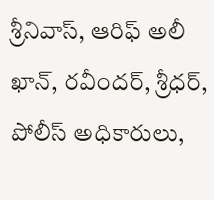శ్రీనివాస్, ఆరిఫ్ అలీ ఖాన్, రవీందర్, శ్రీధర్, పోలీస్ అధికారులు,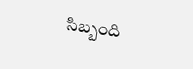సిబ్బంది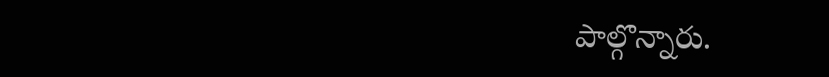పాల్గొన్నారు.